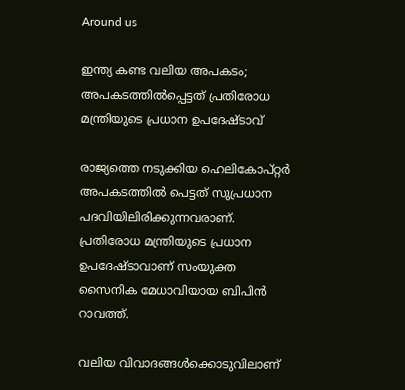Around us

ഇന്ത്യ കണ്ട വലിയ അപകടം; അപകടത്തില്‍പ്പെട്ടത് പ്രതിരോധ മന്ത്രിയുടെ പ്രധാന ഉപദേഷ്ടാവ്

രാജ്യത്തെ നടുക്കിയ ഹെലികോപ്റ്റര്‍ അപകടത്തില്‍ പെട്ടത് സുപ്രധാന പദവിയിലിരിക്കുന്നവരാണ്. പ്രതിരോധ മന്ത്രിയുടെ പ്രധാന ഉപദേഷ്ടാവാണ് സംയുക്ത സൈനിക മേധാവിയായ ബിപിന്‍ റാവത്ത്.

വലിയ വിവാദങ്ങള്‍ക്കൊടുവിലാണ്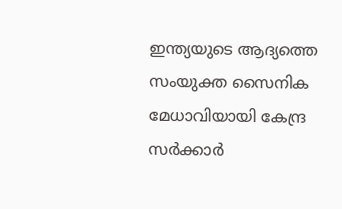ഇന്ത്യയുടെ ആദ്യത്തെ സംയുക്ത സൈനിക മേധാവിയായി കേന്ദ്ര സര്‍ക്കാര്‍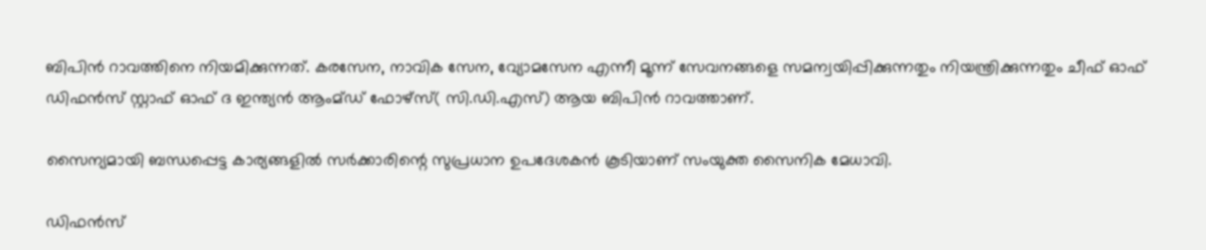ബിപിന്‍ റാവത്തിനെ നിയമിക്കുന്നത്. കരസേന, നാവിക സേന, വ്യോമസേന എന്നീ മൂന്ന് സേവനങ്ങളെ സമന്വയിപ്പിക്കുന്നതും നിയന്ത്രിക്കുന്നതും ചീഫ് ഓഫ് ഡിഫന്‍സ് സ്റ്റാഫ് ഓഫ് ദ ഇന്ത്യന്‍ ആംമ്ഡ് ഫോഴ്‌സ്( സി.ഡി.എസ്) ആയ ബിപിന്‍ റാവത്താണ്.

സൈന്യമായി ബന്ധപ്പെട്ട കാര്യങ്ങളില്‍ സര്‍ക്കാരിന്റെ സുപ്രധാന ഉപദേശകന്‍ കൂടിയാണ് സംയുക്ത സൈനിക മേധാവി.

ഡിഫന്‍സ്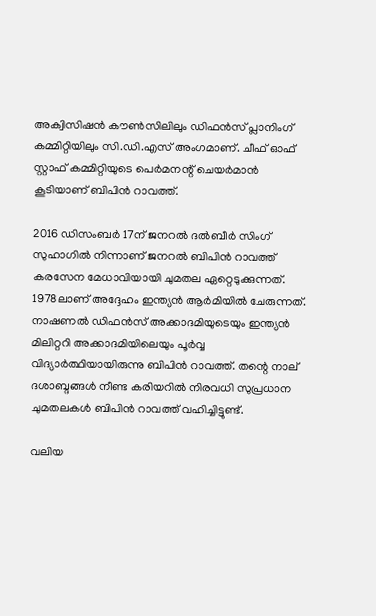അക്വിസിഷന്‍ കൗണ്‍സിലിലും ഡിഫന്‍സ് പ്ലാനിംഗ് കമ്മിറ്റിയിലും സി.ഡി.എസ് അംഗമാണ്. ചീഫ് ഓഫ് സ്റ്റാഫ് കമ്മിറ്റിയുടെ പെര്‍മനന്റ് ചെയര്‍മാന്‍ കൂടിയാണ് ബിപിന്‍ റാവത്ത്.

2016 ഡിസംബര്‍ 17ന് ജനറല്‍ ദല്‍ബീര്‍ സിംഗ് സുഹാഗില്‍ നിന്നാണ് ജനറല്‍ ബിപിന്‍ റാവത്ത് കരസേന മേധാവിയായി ചുമതല ഏറ്റെടുക്കുന്നത്. 1978ലാണ് അദ്ദേഹം ഇന്ത്യന്‍ ആര്‍മിയില്‍ ചേരുന്നത്. നാഷണല്‍ ഡിഫന്‍സ് അക്കാദമിയുടെയും ഇന്ത്യന്‍ മിലിറ്ററി അക്കാദമിയിലെയും പൂര്‍വ്വ വിദ്യാര്‍ത്ഥിയായിരുന്നു ബിപിന്‍ റാവത്ത്. തന്റെ നാല് ദശാബ്ദങ്ങള്‍ നീണ്ട കരിയറില്‍ നിരവധി സുപ്രധാന ചുമതലകള്‍ ബിപിന്‍ റാവത്ത് വഹിച്ചിട്ടുണ്ട്.

വലിയ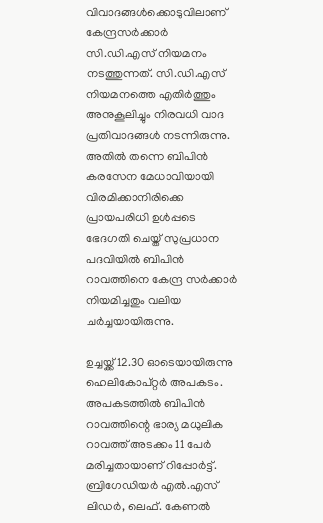വിവാദങ്ങള്‍ക്കൊടുവിലാണ് കേന്ദ്രസര്‍ക്കാര്‍ സി.ഡി.എസ് നിയമനം നടത്തുന്നത്. സി.ഡി.എസ് നിയമനത്തെ എതിര്‍ത്തും അനുകൂലിച്ചും നിരവധി വാദ പ്രതിവാദങ്ങള്‍ നടന്നിരുന്നു. അതില്‍ തന്നെ ബിപിന്‍ കരസേന മേധാവിയായി വിരമിക്കാനിരിക്കെ പ്രായപരിധി ഉള്‍പ്പടെ ഭേദഗതി ചെയ്ത് സുപ്രധാന പദവിയില്‍ ബിപിന്‍ റാവത്തിനെ കേന്ദ്ര സര്‍ക്കാര്‍ നിയമിച്ചതും വലിയ ചര്‍ച്ചയായിരുന്നു.

ഉച്ചയ്ക്ക് 12.30 ഓടെയായിരുന്നു ഹെലികോപ്റ്റര്‍ അപകടം. അപകടത്തില്‍ ബിപിന്‍ റാവത്തിന്റെ ഭാര്യ മധുലിക റാവത്ത് അടക്കം 11 പേര്‍ മരിച്ചതായാണ് റിപ്പോര്‍ട്ട്. ബ്രിഗേഡിയര്‍ എല്‍.എസ് ലിഡര്‍, ലെഫ്. കേണല്‍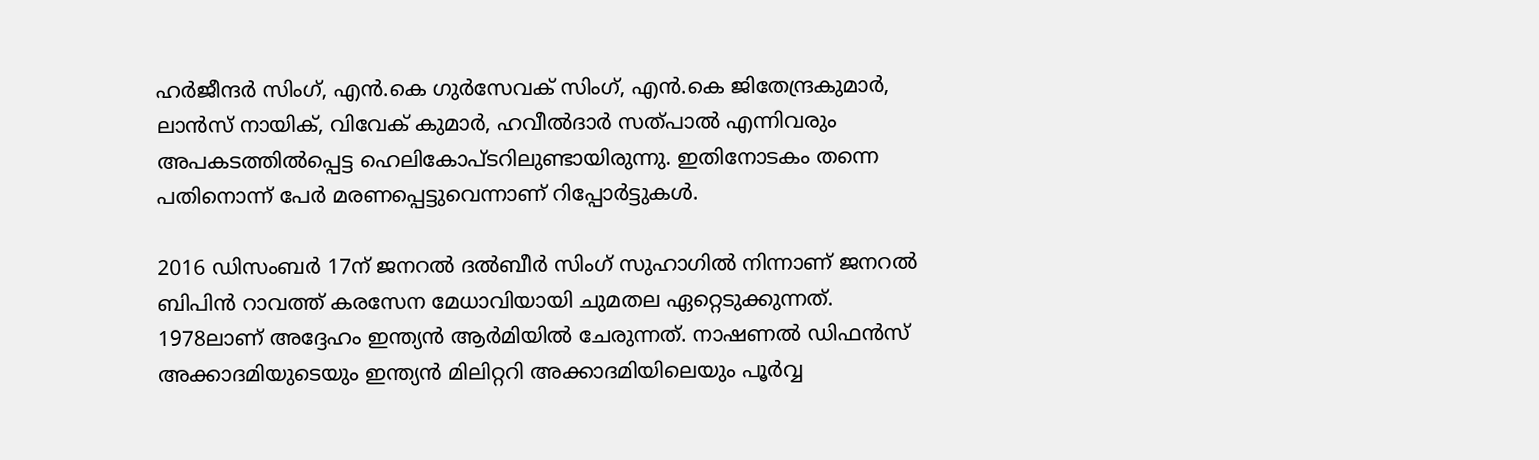ഹര്‍ജീന്ദര്‍ സിംഗ്, എന്‍.കെ ഗുര്‍സേവക് സിംഗ്, എന്‍.കെ ജിതേന്ദ്രകുമാര്‍, ലാന്‍സ് നായിക്, വിവേക് കുമാര്‍, ഹവീല്‍ദാര്‍ സത്പാല്‍ എന്നിവരും അപകടത്തില്‍പ്പെട്ട ഹെലികോപ്ടറിലുണ്ടായിരുന്നു. ഇതിനോടകം തന്നെ പതിനൊന്ന് പേര്‍ മരണപ്പെട്ടുവെന്നാണ് റിപ്പോര്‍ട്ടുകള്‍.

2016 ഡിസംബര്‍ 17ന് ജനറല്‍ ദല്‍ബീര്‍ സിംഗ് സുഹാഗില്‍ നിന്നാണ് ജനറല്‍ ബിപിന്‍ റാവത്ത് കരസേന മേധാവിയായി ചുമതല ഏറ്റെടുക്കുന്നത്. 1978ലാണ് അദ്ദേഹം ഇന്ത്യന്‍ ആര്‍മിയില്‍ ചേരുന്നത്. നാഷണല്‍ ഡിഫന്‍സ് അക്കാദമിയുടെയും ഇന്ത്യന്‍ മിലിറ്ററി അക്കാദമിയിലെയും പൂര്‍വ്വ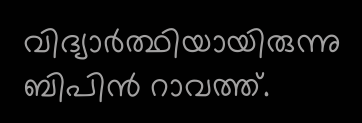വിദ്യാര്‍ത്ഥിയായിരുന്നു ബിപിന്‍ റാവത്ത്.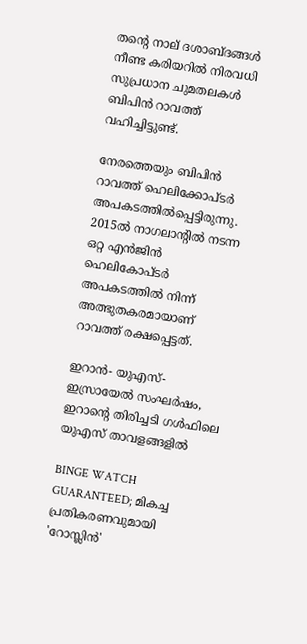തന്റെ നാല് ദശാബ്ദങ്ങള്‍ നീണ്ട കരിയറില്‍ നിരവധി സുപ്രധാന ചുമതലകള്‍ ബിപിന്‍ റാവത്ത് വഹിച്ചിട്ടുണ്ട്.

നേരത്തെയും ബിപിന്‍ റാവത്ത് ഹെലിക്കോപ്ടര്‍ അപകടത്തില്‍പ്പെട്ടിരുന്നു. 2015ല്‍ നാഗലാന്റില്‍ നടന്ന ഒറ്റ എന്‍ജിന്‍ ഹെലികോപ്ടര്‍ അപകടത്തില്‍ നിന്ന് അത്ഭുതകരമായാണ് റാവത്ത് രക്ഷപ്പെട്ടത്.

ഇറാൻ- യുഎസ്-ഇസ്രായേല്‍ സംഘർഷം, ഇറാന്റെ തിരിച്ചടി ഗള്‍ഫിലെ യുഎസ് താവളങ്ങളില്‍

BINGE WATCH GUARANTEED; മികച്ച പ്രതികരണവുമായി 'റോസ്ലിൻ'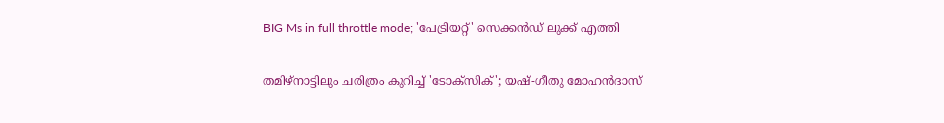BIG Ms in full throttle mode; 'പേട്രിയറ്റ്' സെക്കൻഡ് ലുക്ക് എത്തി

തമിഴ്‌നാട്ടിലും ചരിത്രം കുറിച്ച് 'ടോക്സിക്'; യഷ്-ഗീതു മോഹൻദാസ്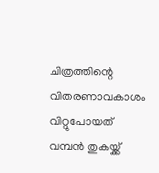ചിത്രത്തിന്റെ വിതരണാവകാശം വിറ്റുപോയത് വമ്പൻ തുകയ്ക്ക്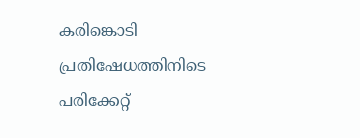കരിങ്കൊടി പ്രതിഷേധത്തിനിടെ പരിക്കേറ്റ്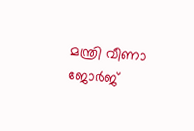മന്ത്രി വീണാ ജോര്‍ജ്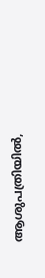ആശുപത്രിയിൽ,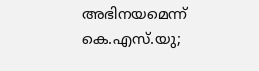അഭിനയമെന്ന് കെ.എസ്.യു;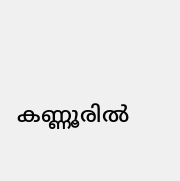കണ്ണൂരില്‍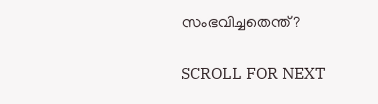സംഭവിച്ചതെന്ത്?

SCROLL FOR NEXT